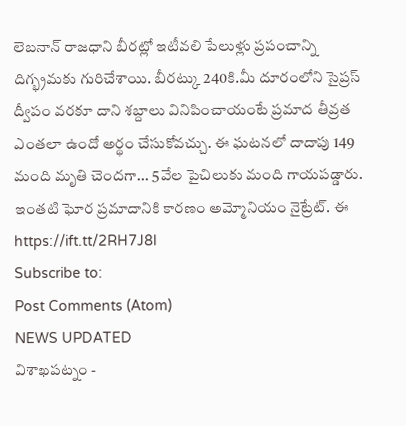లెబనాన్ రాజధాని బీరట్లో ఇటీవలి పేలుళ్లు ప్రపంచాన్ని దిగ్భ్రమకు గురిచేశాయి. బీరట్కు 240కి.మీ దూరంలోని సైప్రస్ ద్వీపం వరకూ దాని శబ్దాలు వినిపించాయంటే ప్రమాద తీవ్రత ఎంతలా ఉందో అర్థం చేసుకోవచ్చు. ఈ ఘటనలో దాదాపు 149 మంది మృతి చెందగా... 5వేల పైచిలుకు మంది గాయపడ్డారు. ఇంతటి ఘోర ప్రమాదానికి కారణం అమ్మోనియం నైట్రేట్. ఈ
https://ift.tt/2RH7J8l
Subscribe to:
Post Comments (Atom)
NEWS UPDATED
విశాఖపట్నం -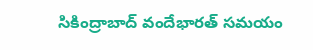సికింద్రాబాద్ వందేభారత్ సమయం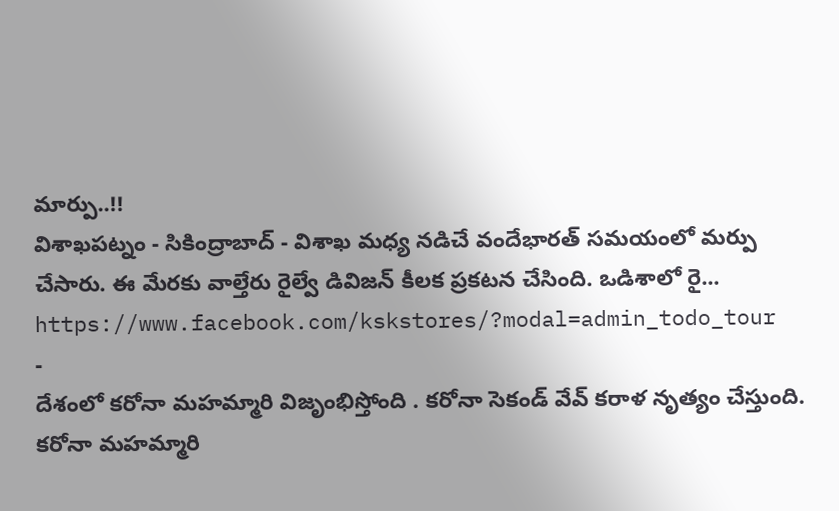మార్పు..!!
విశాఖపట్నం - సికింద్రాబాద్ - విశాఖ మధ్య నడిచే వందేభారత్ సమయంలో మర్పు చేసారు. ఈ మేరకు వాల్తేరు రైల్వే డివిజన్ కీలక ప్రకటన చేసింది. ఒడిశాలో రై...
https://www.facebook.com/kskstores/?modal=admin_todo_tour
-
దేశంలో కరోనా మహమ్మారి విజృంభిస్తోంది . కరోనా సెకండ్ వేవ్ కరాళ నృత్యం చేస్తుంది. కరోనా మహమ్మారి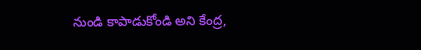నుండి కాపాడుకోండి అని కేంద్ర,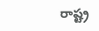రాష్ట్ర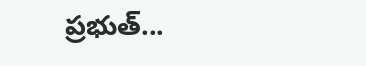ప్రభుత్...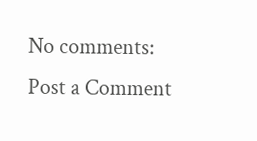No comments:
Post a Comment